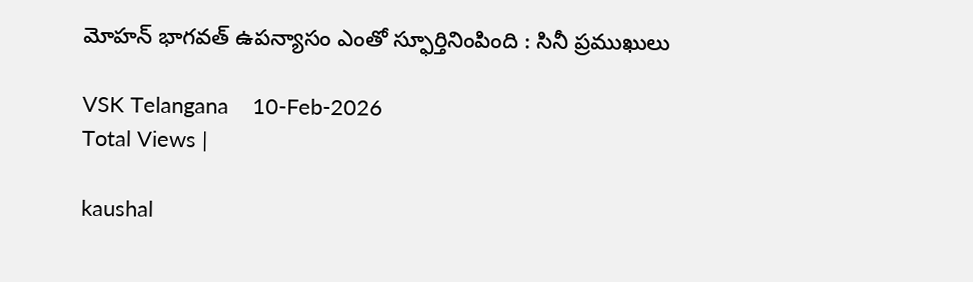మోహన్ భాగవత్ ఉపన్యాసం ఎంతో స్ఫూర్తినింపింది : సినీ ప్రముఖులు

VSK Telangana    10-Feb-2026
Total Views |

kaushal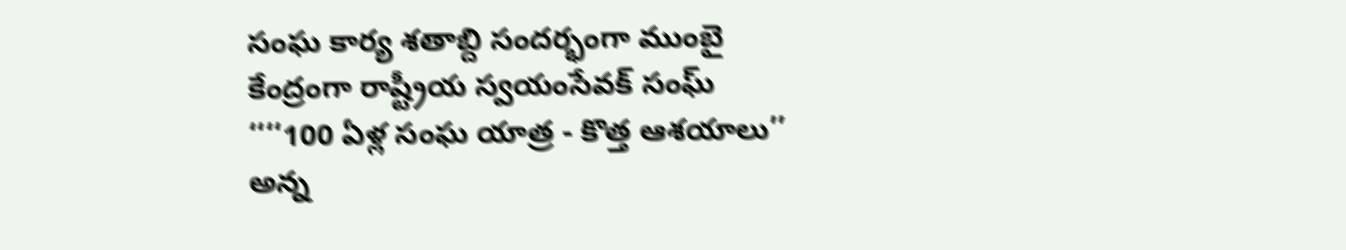సంఘ కార్య శతాబ్ది సందర్భంగా ముంబై కేంద్రంగా రాష్ట్రీయ స్వయంసేవక్ సంఘ్ ‘‘‘‘100 ఏళ్ల సంఘ యాత్ర - కొత్త ఆశయాలు’’ అన్న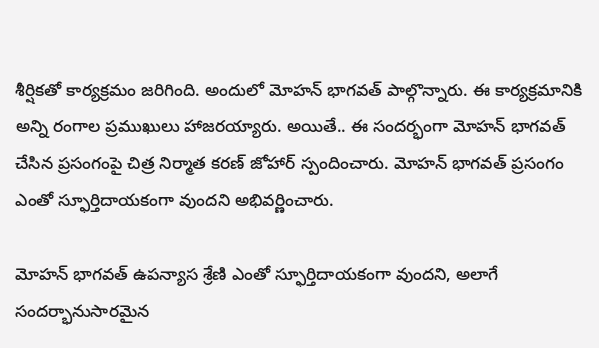శీర్షికతో కార్యక్రమం జరిగింది. అందులో మోహన్ భాగవత్ పాల్గొన్నారు. ఈ కార్యక్రమానికి అన్ని రంగాల ప్రముఖులు హాజరయ్యారు. అయితే.. ఈ సందర్భంగా మోహన్ భాగవత్ చేసిన ప్రసంగంపై చిత్ర నిర్మాత కరణ్ జోహార్ స్పందించారు. మోహన్ భాగవత్ ప్రసంగం ఎంతో స్ఫూర్తిదాయకంగా వుందని అభివర్ణించారు.

మోహన్ భాగవత్ ఉపన్యాస శ్రేణి ఎంతో స్ఫూర్తిదాయకంగా వుందని, అలాగే సందర్భానుసారమైన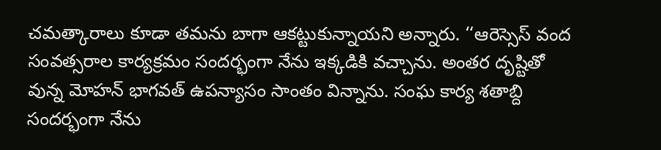చమత్కారాలు కూడా తమను బాగా ఆకట్టుకున్నాయని అన్నారు. ‘‘ఆరెస్సెస్ వంద సంవత్సరాల కార్యక్రమం సందర్భంగా నేను ఇక్కడికి వచ్చాను. అంతర దృష్టితో వున్న మోహన్ భాగవత్ ఉపన్యాసం సాంతం విన్నాను. సంఘ కార్య శతాబ్ది సందర్భంగా నేను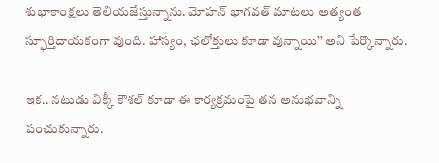శుభాకాంక్షలు తెలియజేస్తున్నాను. మోహన్ భాగవత్ మాటలు అత్యంత స్ఫూర్తిదాయకంగా వుంది. హాస్యం, ఛలోక్తులు కూడా వున్నాయి’’ అని పేర్కొన్నారు.

ఇక.. నటుడు విక్కీ కౌశల్ కూడా ఈ కార్యక్రమంపై తన అనుభవాన్ని పంచుకున్నారు.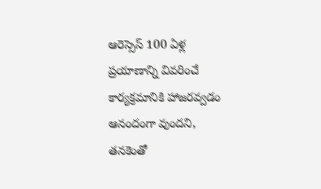ఆరెస్సెస్ 100 ఏళ్ల ప్రయాణాన్ని వివరించే కార్యక్రమానికి హాజరవ్వడం ఆనందంగా వుందని, తనకెంతో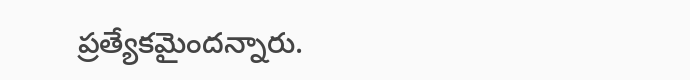ప్రత్యేకమైందన్నారు.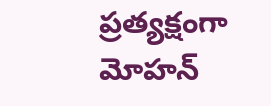ప్రత్యక్షంగా మోహన్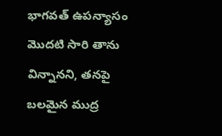భాగవత్ ఉపన్యాసం మొదటి సారి తాను విన్నానని, తనపై బలమైన ముద్ర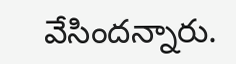వేసిందన్నారు.